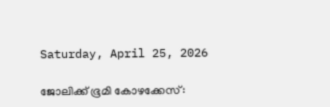Saturday, April 25, 2026

ജോലിക്ക് ഭൂമി കോഴക്കേസ്: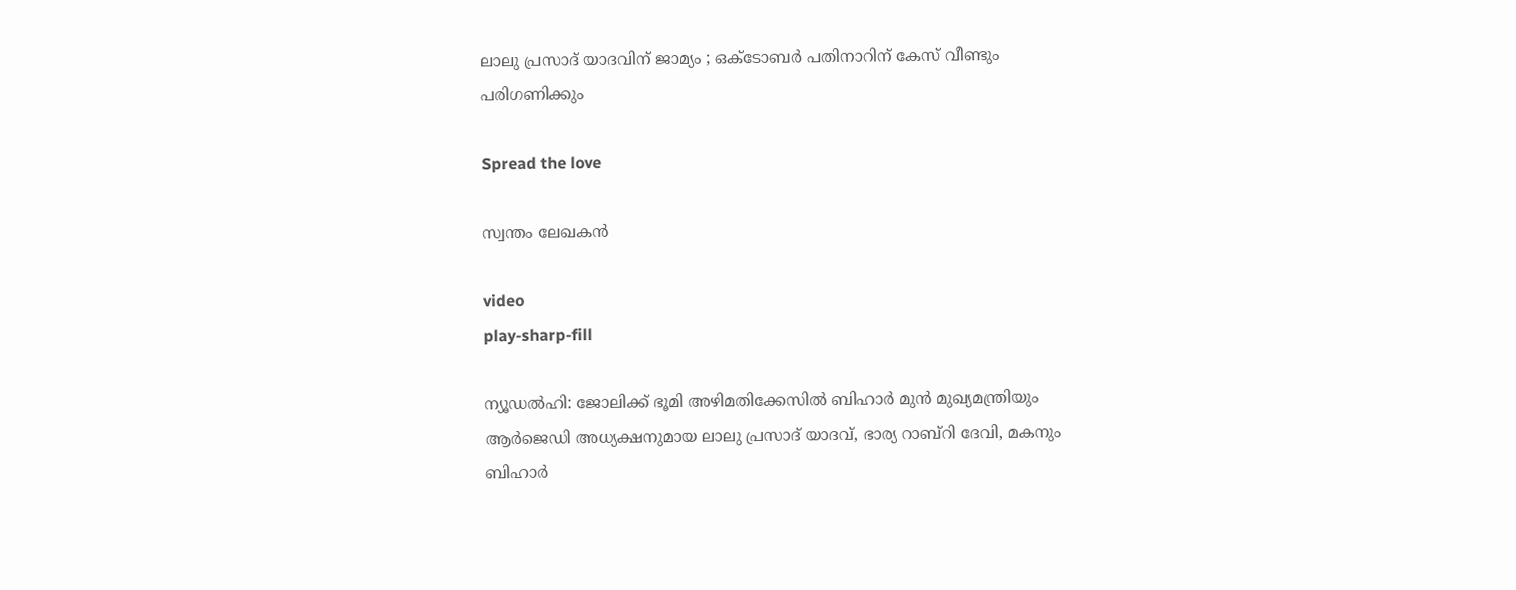ലാലു പ്രസാദ് യാദവിന് ജാമ്യം ; ഒക്ടോബര്‍ പതിനാറിന് കേസ് വീണ്ടും പരിഗണിക്കും

Spread the love

സ്വന്തം ലേഖകൻ

video
play-sharp-fill

ന്യൂഡല്‍ഹി: ജോലിക്ക് ഭൂമി അഴിമതിക്കേസില്‍ ബിഹാര്‍ മുന്‍ മുഖ്യമന്ത്രിയും ആര്‍ജെഡി അധ്യക്ഷനുമായ ലാലു പ്രസാദ് യാദവ്, ഭാര്യ റാബ്‌റി ദേവി, മകനും ബിഹാര്‍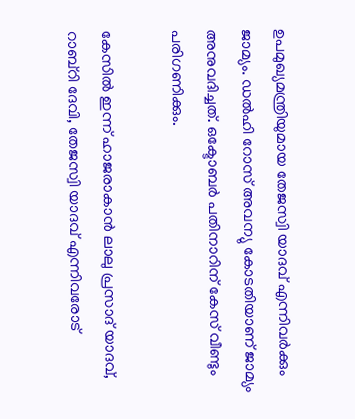ഉപമുഖ്യമന്ത്രിയുമായ തേജസ്വി യാദവ് എന്നിവര്‍ക്കും ജാമ്യം. ഡല്‍ഹി റോസ് അവന്യു കോടതിയാണ്‌ ജാമ്യം അനുവദിച്ചത്. ഒക്ടോബര്‍ പതിനാറിന് കേസ് വീണ്ടും പരിഗണിക്കും.

കേസില്‍ ഇന്ന് ഹാജരാകാന്‍ ലാലു പ്രസാദ് യാദവ്, റാബ്‌റി ദേവി, തേജസ്വി യാദവ് എന്നിവരോട്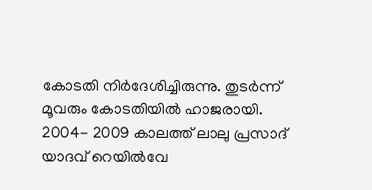കോടതി നിര്‍ദേശിച്ചിരുന്നു. തുടര്‍ന്ന് മൂവരും കോടതിയില്‍ ഹാജരായി. 2004- 2009 കാലത്ത് ലാലു പ്രസാദ് യാദവ് റെയില്‍വേ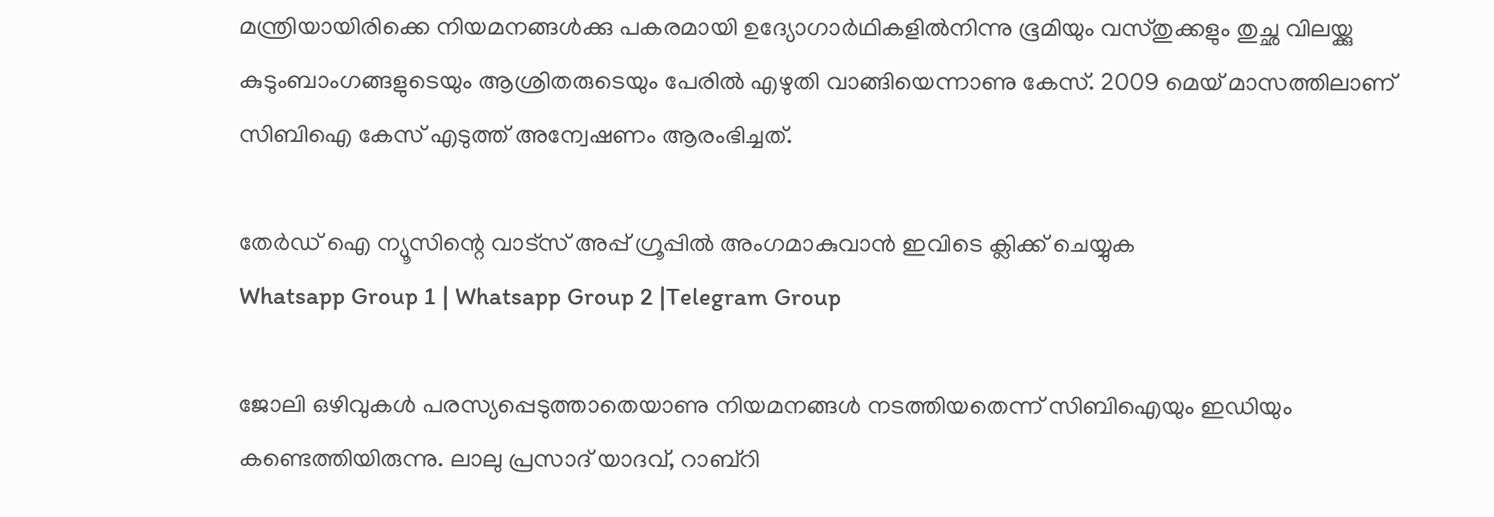മന്ത്രിയായിരിക്കെ നിയമനങ്ങള്‍ക്കു പകരമായി ഉദ്യോഗാര്‍ഥികളില്‍നിന്നു ഭൂമിയും വസ്തുക്കളും തുച്ഛ വിലയ്ക്കു കുടുംബാംഗങ്ങളുടെയും ആശ്രിതരുടെയും പേരില്‍ എഴുതി വാങ്ങിയെന്നാണു കേസ്. 2009 മെയ് മാസത്തിലാണ് സിബിഐ കേസ് എടുത്ത് അന്വേഷണം ആരംഭിച്ചത്.

തേർഡ് ഐ ന്യൂസിന്റെ വാട്സ് അപ്പ് ഗ്രൂപ്പിൽ അംഗമാകുവാൻ ഇവിടെ ക്ലിക്ക് ചെയ്യുക
Whatsapp Group 1 | Whatsapp Group 2 |Telegram Group

ജോലി ഒഴിവുകള്‍ പരസ്യപ്പെടുത്താതെയാണു നിയമനങ്ങള്‍ നടത്തിയതെന്ന് സിബിഐയും ഇഡിയും കണ്ടെത്തിയിരുന്നു. ലാലു പ്രസാദ് യാദവ്, റാബ്‌റി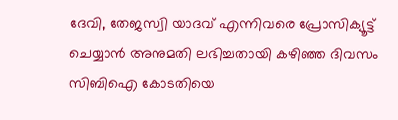ദേവി, തേജസ്വി യാദവ് എന്നിവരെ പ്രോസിക്യൂട്ട് ചെയ്യാന്‍ അനുമതി ലഭിച്ചതായി കഴിഞ്ഞ ദിവസം സിബിഐ കോടതിയെ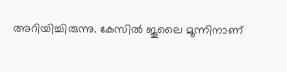അറിയിച്ചിരുന്നു. കേസില്‍ ജൂലൈ മൂന്നിനാണ്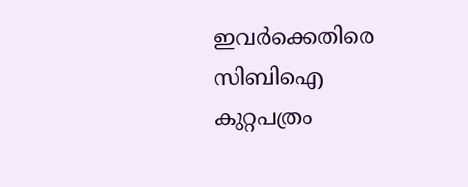ഇവര്‍ക്കെതിരെ സിബിഐ കുറ്റപത്രം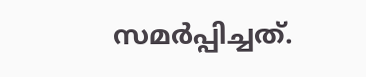സമര്‍പ്പിച്ചത്.